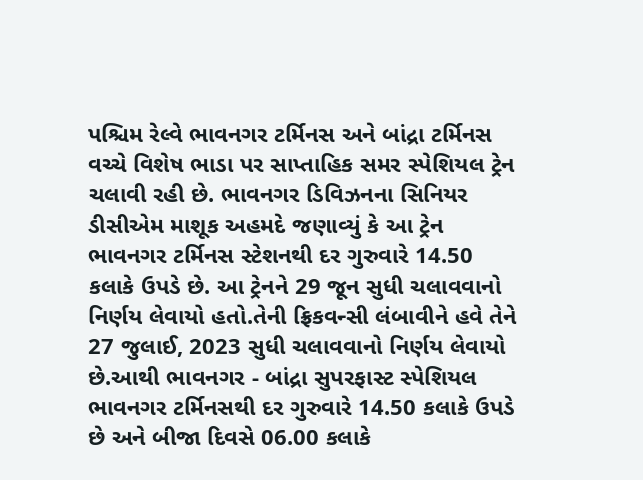પશ્ચિમ રેલ્વે ભાવનગર ટર્મિનસ અને બાંદ્રા ટર્મિનસ વચ્ચે વિશેષ ભાડા પર સાપ્તાહિક સમર સ્પેશિયલ ટ્રેન ચલાવી રહી છે. ભાવનગર ડિવિઝનના સિનિયર ડીસીએમ માશૂક અહમદે જણાવ્યું કે આ ટ્રેન ભાવનગર ટર્મિનસ સ્ટેશનથી દર ગુરુવારે 14.50 કલાકે ઉપડે છે. આ ટ્રેનને 29 જૂન સુધી ચલાવવાનો નિર્ણય લેવાયો હતો.તેની ફ્રિકવન્સી લંબાવીને હવે તેને 27 જુલાઈ, 2023 સુધી ચલાવવાનો નિર્ણય લેવાયો છે.આથી ભાવનગર - બાંદ્રા સુપરફાસ્ટ સ્પેશિયલ ભાવનગર ટર્મિનસથી દર ગુરુવારે 14.50 કલાકે ઉપડે છે અને બીજા દિવસે 06.00 કલાકે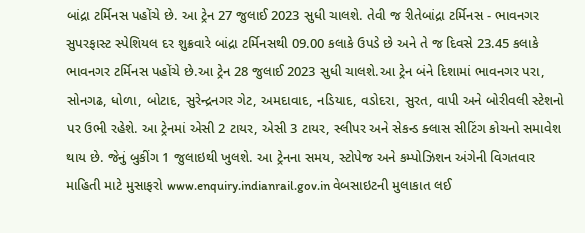બાંદ્રા ટર્મિનસ પહોંચે છે. આ ટ્રેન 27 જુલાઈ 2023 સુધી ચાલશે. તેવી જ રીતેબાંદ્રા ટર્મિનસ - ભાવનગર સુપરફાસ્ટ સ્પેશિયલ દર શુક્રવારે બાંદ્રા ટર્મિનસથી 09.00 કલાકે ઉપડે છે અને તે જ દિવસે 23.45 કલાકે ભાવનગર ટર્મિનસ પહોંચે છે.આ ટ્રેન 28 જુલાઈ 2023 સુધી ચાલશે.આ ટ્રેન બંને દિશામાં ભાવનગર પરા, સોનગઢ, ધોળા, બોટાદ, સુરેન્દ્રનગર ગેટ, અમદાવાદ, નડિયાદ, વડોદરા, સુરત, વાપી અને બોરીવલી સ્ટેશનો પર ઉભી રહેશે. આ ટ્રેનમાં એસી 2 ટાયર, એસી 3 ટાયર, સ્લીપર અને સેકન્ડ ક્લાસ સીટિંગ કોચનો સમાવેશ થાય છે. જેનું બુકીંગ 1 જુલાઇથી ખુલશે. આ ટ્રેનના સમય, સ્ટોપેજ અને કમ્પોઝિશન અંગેની વિગતવાર માહિતી માટે મુસાફરો www.enquiry.indianrail.gov.in વેબસાઇટની મુલાકાત લઈ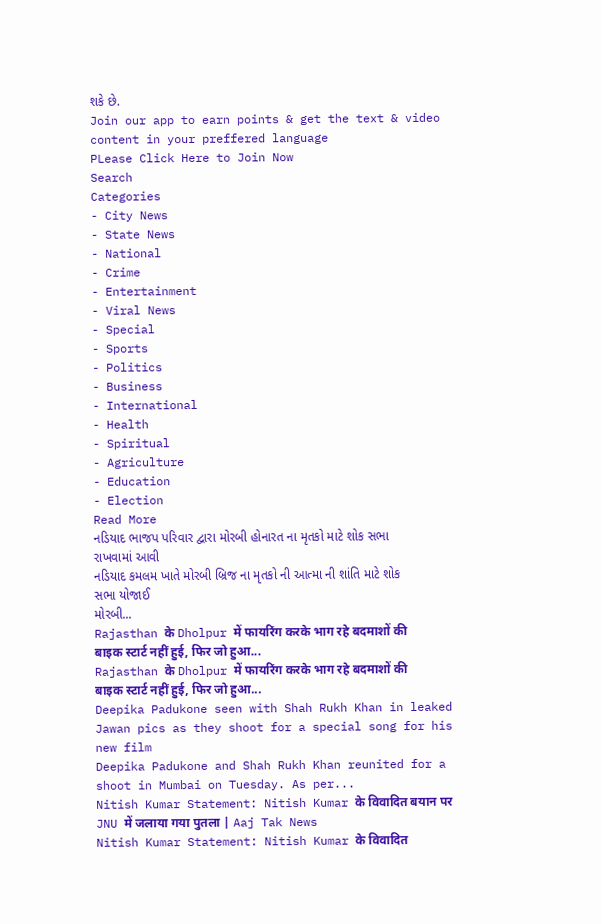શકે છે.
Join our app to earn points & get the text & video content in your preffered language
PLease Click Here to Join Now
Search
Categories
- City News
- State News
- National
- Crime
- Entertainment
- Viral News
- Special
- Sports
- Politics
- Business
- International
- Health
- Spiritual
- Agriculture
- Education
- Election
Read More
નડિયાદ ભાજપ પરિવાર દ્વારા મોરબી હોનારત ના મૃતકો માટે શોક સભા રાખવામાં આવી
નડિયાદ કમલમ ખાતે મોરબી બ્રિજ ના મૃતકો ની આત્મા ની શાંતિ માટે શોક સભા યોજાઈ
મોરબી...
Rajasthan के Dholpur में फायरिंग करके भाग रहे बदमाशों की बाइक स्टार्ट नहीं हुई, फिर जो हुआ...
Rajasthan के Dholpur में फायरिंग करके भाग रहे बदमाशों की बाइक स्टार्ट नहीं हुई, फिर जो हुआ...
Deepika Padukone seen with Shah Rukh Khan in leaked Jawan pics as they shoot for a special song for his new film
Deepika Padukone and Shah Rukh Khan reunited for a shoot in Mumbai on Tuesday. As per...
Nitish Kumar Statement: Nitish Kumar के विवादित बयान पर JNU में जलाया गया पुतला | Aaj Tak News
Nitish Kumar Statement: Nitish Kumar के विवादित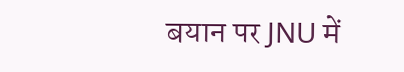बयान पर JNU में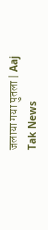जलाया गया पुतला | Aaj Tak News